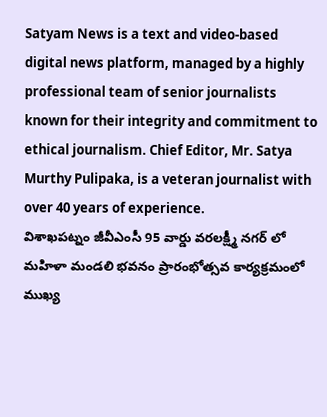Satyam News is a text and video-based digital news platform, managed by a highly professional team of senior journalists known for their integrity and commitment to ethical journalism. Chief Editor, Mr. Satya Murthy Pulipaka, is a veteran journalist with over 40 years of experience.
విశాఖపట్నం జీవీఎంసీ 95 వార్డు వరలక్ష్మీ నగర్ లో మహిళా మండలి భవనం ప్రారంభోత్సవ కార్యక్రమంలో ముఖ్య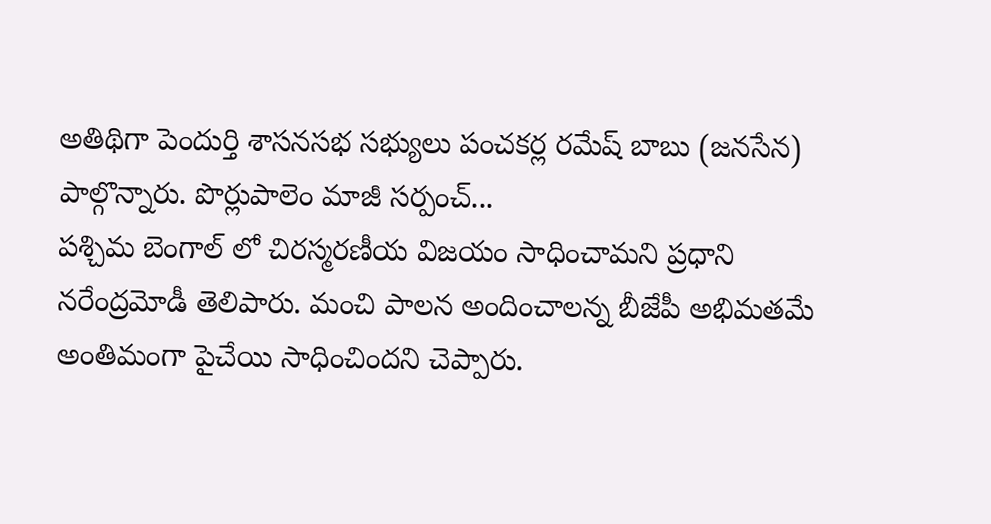అతిథిగా పెందుర్తి శాసనసభ సభ్యులు పంచకర్ల రమేష్ బాబు (జనసేన) పాల్గొన్నారు. పొర్లుపాలెం మాజీ సర్పంచ్...
పశ్చిమ బెంగాల్ లో చిరస్మరణీయ విజయం సాధించామని ప్రధాని నరేంద్రమోడీ తెలిపారు. మంచి పాలన అందించాలన్న బీజేపీ అభిమతమే అంతిమంగా పైచేయి సాధించిందని చెప్పారు.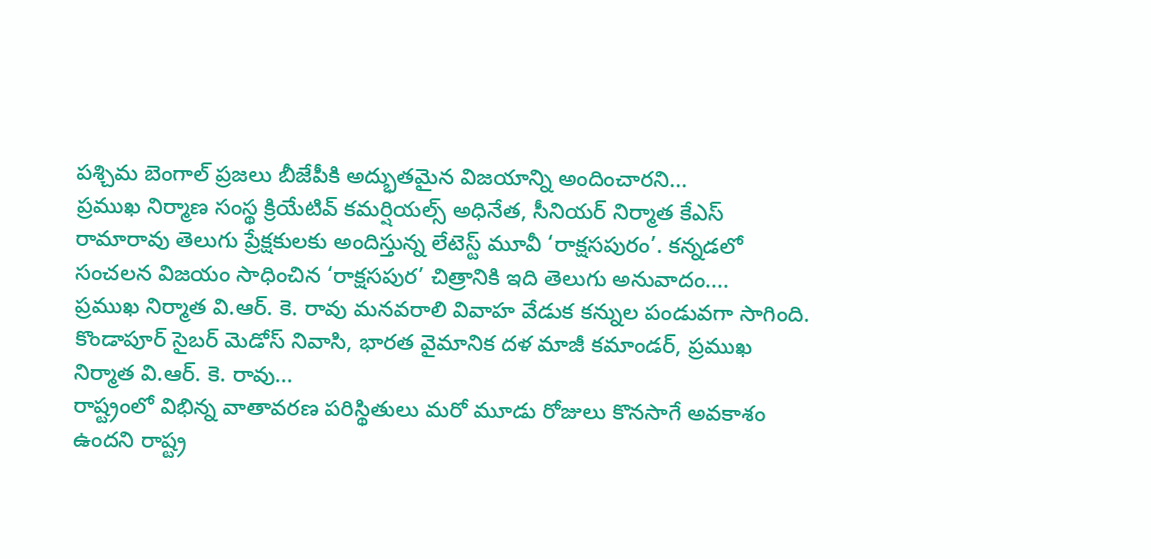పశ్చిమ బెంగాల్ ప్రజలు బీజేపీకి అద్భుతమైన విజయాన్ని అందించారని...
ప్రముఖ నిర్మాణ సంస్థ క్రియేటివ్ కమర్షియల్స్ అధినేత, సీనియర్ నిర్మాత కేఎస్ రామారావు తెలుగు ప్రేక్షకులకు అందిస్తున్న లేటెస్ట్ మూవీ ‘రాక్షసపురం’. కన్నడలో సంచలన విజయం సాధించిన ‘రాక్షసపుర’ చిత్రానికి ఇది తెలుగు అనువాదం....
ప్రముఖ నిర్మాత వి.ఆర్. కె. రావు మనవరాలి వివాహ వేడుక కన్నుల పండువగా సాగింది. కొండాపూర్ సైబర్ మెడోస్ నివాసి, భారత వైమానిక దళ మాజీ కమాండర్, ప్రముఖ నిర్మాత వి.ఆర్. కె. రావు...
రాష్ట్రంలో విభిన్న వాతావరణ పరిస్థితులు మరో మూడు రోజులు కొనసాగే అవకాశం ఉందని రాష్ట్ర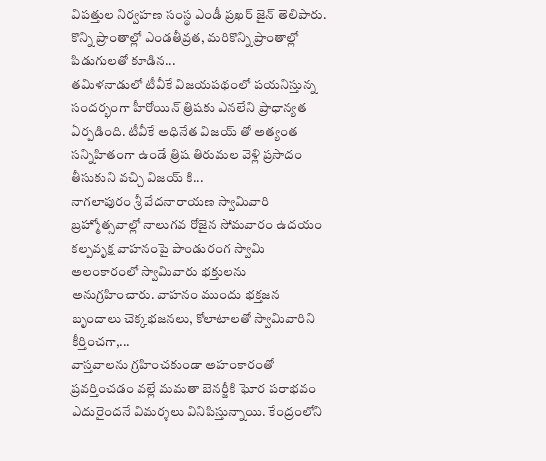విపత్తుల నిర్వహణ సంస్థ ఎండీ ప్రఖర్ జైన్ తెలిపారు. కొన్ని ప్రాంతాల్లో ఎండతీవ్రత, మరికొన్ని ప్రాంతాల్లో పిడుగులతో కూడిన...
తమిళనాడులో టీవీకే విజయపథంలో పయనిస్తున్న సందర్భంగా హీరోయిన్ త్రిషకు ఎనలేని ప్రాధాన్యత ఏర్పడింది. టీవీకే అధినేత విజయ్ తో అత్యంత సన్నిహితంగా ఉండే త్రిష తిరుమల వెళ్లి ప్రసాదం తీసుకుని వచ్చి విజయ్ కి...
నాగలాపురం శ్రీ వేదనారాయణ స్వామివారి బ్రహ్మోత్సవాల్లో నాలుగవ రోజైన సోమవారం ఉదయం కల్పవృక్ష వాహనంపై పాండురంగ స్వామి అలంకారంలో స్వామివారు భక్తులను అనుగ్రహించారు. వాహనం ముందు భక్తజన బృందాలు చెక్కభజనలు, కోలాటాలతో స్వామివారిని కీర్తించగా,...
వాస్తవాలను గ్రహించకుండా అహంకారంతో ప్రవర్తించడం వల్లే మమతా బెనర్జీకి ఘోర పరాభవం ఎదురైందనే విమర్శలు వినిపిస్తున్నాయి. కేంద్రంలోని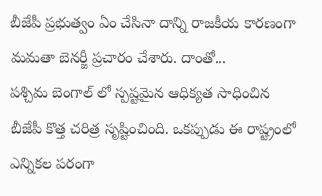బీజేపీ ప్రభుత్వం ఏం చేసినా దాన్ని రాజకీయ కారణంగా మమతా బెనర్జీ ప్రచారం చేశారు. దాంతో...
పశ్చిమ బెంగాల్ లో స్పష్టమైన ఆధిక్యత సాధించిన బీజేపీ కొత్త చరిత్ర సృష్టించింది. ఒకప్పుడు ఈ రాష్ట్రంలో ఎన్నికల పరంగా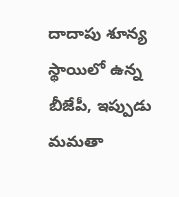దాదాపు శూన్య స్థాయిలో ఉన్న బీజేపీ, ఇప్పుడు మమతా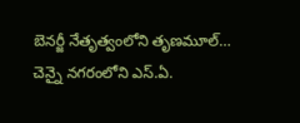బెనర్జీ నేతృత్వంలోని తృణమూల్...
చెన్నై నగరంలోని ఎస్.ఏ.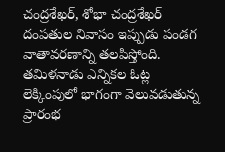చంద్రశేఖర్, శోభా చంద్రశేఖర్ దంపతుల నివాసం ఇప్పుడు పండగ వాతావరణాన్ని తలపిస్తోంది. తమిళనాడు ఎన్నికల ఓట్ల లెక్కింపులో భాగంగా వెలువడుతున్న ప్రారంభ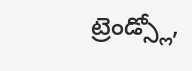ట్రెండ్స్లో,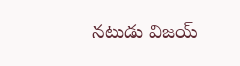నటుడు విజయ్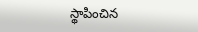స్థాపించిన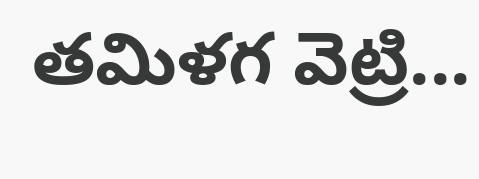తమిళగ వెట్రి...